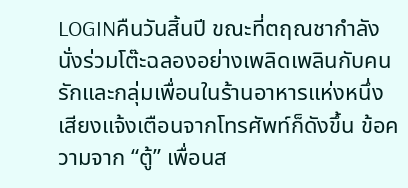LOGINคืนวันสิ้นปี ขณะที่ตฤณชากำลังนั่งร่วมโต๊ะฉลองอย่างเพลิดเพลินกับคนรักและกลุ่มเพื่อนในร้านอาหารแห่งหนึ่ง เสียงแจ้งเตือนจากโทรศัพท์ก็ดังขึ้น ข้อความจาก “ตู้” เพื่อนส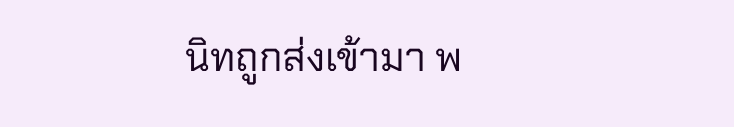นิทถูกส่งเข้ามา พ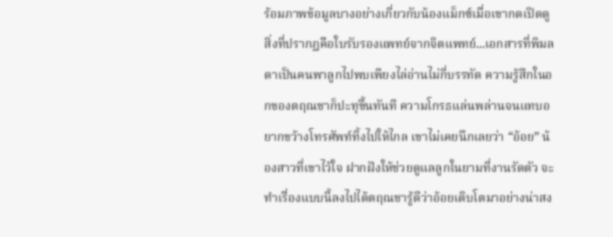ร้อมภาพข้อมูลบางอย่างเกี่ยวกับน้องแม็กซ์เมื่อเขากดเปิดดู สิ่งที่ปรากฏคือใบรับรองแพทย์จากจิตแพทย์...เอกสารที่พิมลดาเป็นคนพาลูกไปพบเพียงไล่อ่านไม่กี่บรรทัด ความรู้สึกในอกของตฤณชาก็ปะทุขึ้นทันที ความโกรธแล่นพล่านจนแทบอยากขว้างโทรศัพท์ทิ้งไปให้ไกล เขาไม่เคยนึกเลยว่า “อ้อย” น้องสาวที่เขาไว้ใจ ฝากฝังให้ช่วยดูแลลูกในยามที่งานรัดตัว จะทำเรื่องแบบนี้ลงไปได้ตฤณชารู้ดีว่าอ้อยเติบโตมาอย่างน่าสง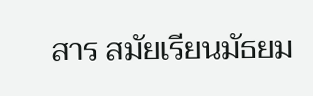สาร สมัยเรียนมัธยม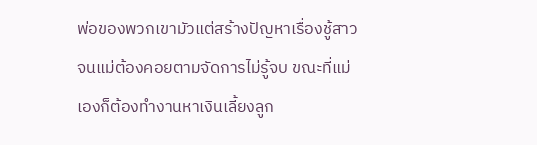พ่อของพวกเขามัวแต่สร้างปัญหาเรื่องชู้สาวจนแม่ต้องคอยตามจัดการไม่รู้จบ ขณะที่แม่เองก็ต้องทำงานหาเงินเลี้ยงลูก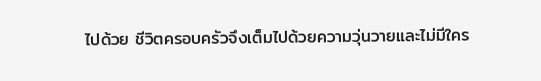ไปด้วย ชีวิตครอบครัวจึงเต็มไปด้วยความวุ่นวายและไม่มีใคร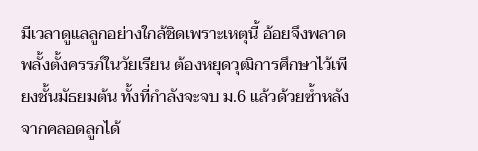มีเวลาดูแลลูกอย่างใกล้ชิดเพราะเหตุนี้ อ้อยจึงพลาดพลั้งตั้งครรภ์ในวัยเรียน ต้องหยุดวุฒิการศึกษาไว้เพียงชั้นมัธยมต้น ทั้งที่กำลังจะจบ ม.6 แล้วด้วยซ้ำหลังจากคลอดลูกได้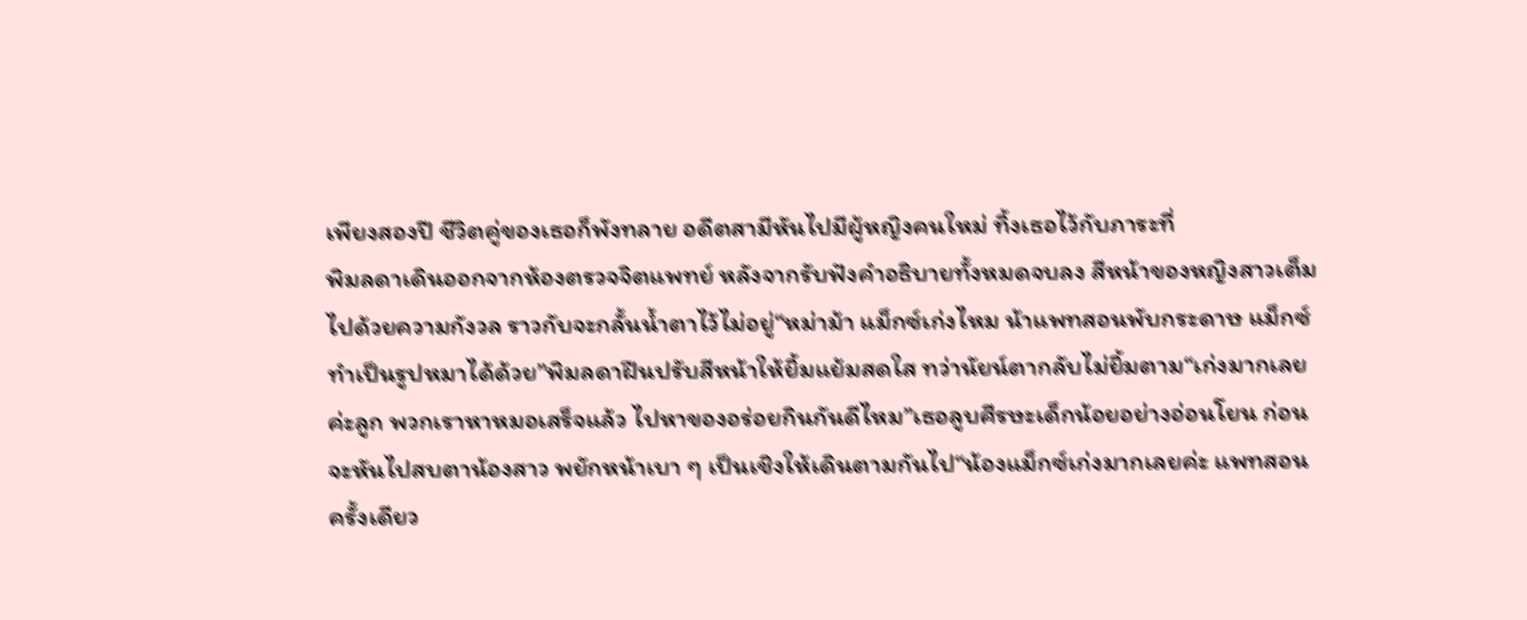เพียงสองปี ชีวิตคู่ของเธอก็พังทลาย อดีตสามีหันไปมีผู้หญิงคนใหม่ ทิ้งเธอไว้กับภาระที่
พิมลดาเดินออกจากห้องตรวจจิตแพทย์ หลังจากรับฟังคำอธิบายทั้งหมดจบลง สีหน้าของหญิงสาวเต็มไปด้วยความกังวล ราวกับจะกลั้นน้ำตาไว้ไม่อยู่“หม่าม้า แม็กซ์เก่งไหม น้าแพทสอนพับกระดาษ แม็กซ์ทำเป็นรูปหมาได้ด้วย”พิมลดาฝืนปรับสีหน้าให้ยิ้มแย้มสดใส ทว่านัยน์ตากลับไม่ยิ้มตาม“เก่งมากเลยค่ะลูก พวกเราหาหมอเสร็จแล้ว ไปหาของอร่อยกินกันดีไหม”เธอลูบศีรษะเด็กน้อยอย่างอ่อนโยน ก่อนจะหันไปสบตาน้องสาว พยักหน้าเบา ๆ เป็นเชิงให้เดินตามกันไป“น้องแม็กซ์เก่งมากเลยค่ะ แพทสอนครั้งเดียว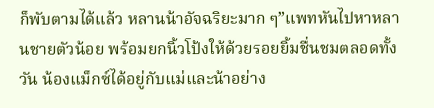ก็พับตามได้แล้ว หลานน้าอัจฉริยะมาก ๆ”แพทหันไปหาหลานชายตัวน้อย พร้อมยกนิ้วโป้งให้ด้วยรอยยิ้มชื่นชมตลอดทั้งวัน น้องแม็กซ์ได้อยู่กับแม่และน้าอย่าง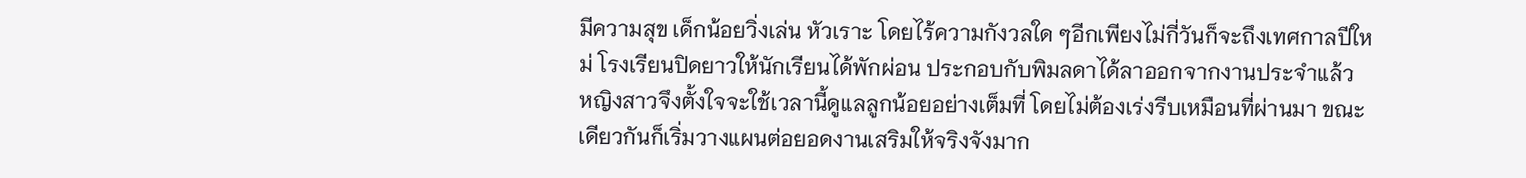มีความสุข เด็กน้อยวิ่งเล่น หัวเราะ โดยไร้ความกังวลใด ๆอีกเพียงไม่กี่วันก็จะถึงเทศกาลปีใหม่ โรงเรียนปิดยาวให้นักเรียนได้พักผ่อน ประกอบกับพิมลดาได้ลาออกจากงานประจำแล้ว หญิงสาวจึงตั้งใจจะใช้เวลานี้ดูแลลูกน้อยอย่างเต็มที่ โดยไม่ต้องเร่งรีบเหมือนที่ผ่านมา ขณะเดียวกันก็เริ่มวางแผนต่อยอดงานเสริมให้จริงจังมาก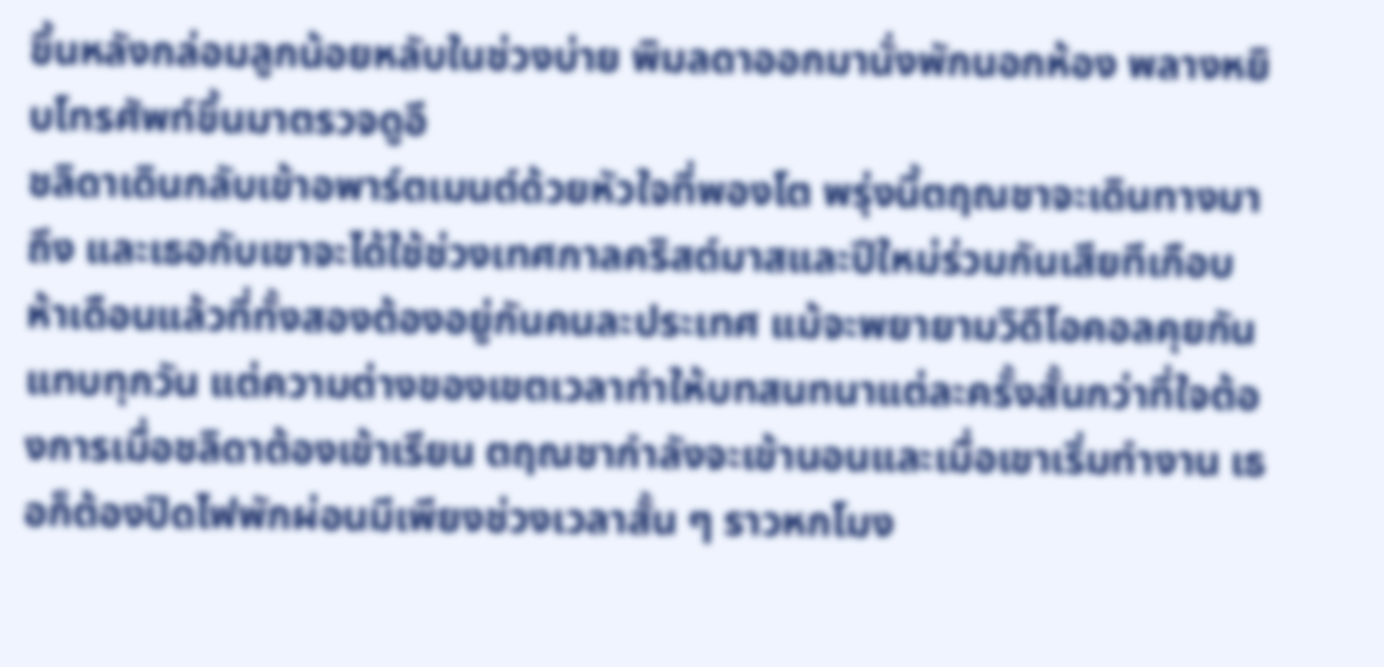ขึ้นหลังกล่อมลูกน้อยหลับในช่วงบ่าย พิมลดาออกมานั่งพักนอกห้อง พลางหยิบโทรศัพท์ขึ้นมาตรวจดูอี
ชลิดาเดินกลับเข้าอพาร์ตเมนต์ด้วยหัวใจที่พองโต พรุ่งนี้ตฤณชาจะเดินทางมาถึง และเธอกับเขาจะได้ใช้ช่วงเทศกาลคริสต์มาสและปีใหม่ร่วมกันเสียทีเกือบห้าเดือนแล้วที่ทั้งสองต้องอยู่กันคนละประเทศ แม้จะพยายามวิดีโอคอลคุยกันแทบทุกวัน แต่ความต่างของเขตเวลาทำให้บทสนทนาแต่ละครั้งสั้นกว่าที่ใจต้องการเมื่อชลิดาต้องเข้าเรียน ตฤณชากำลังจะเข้านอนและเมื่อเขาเริ่มทำงาน เธอก็ต้องปิดไฟพักผ่อนมีเพียงช่วงเวลาสั้น ๆ ราวหกโมง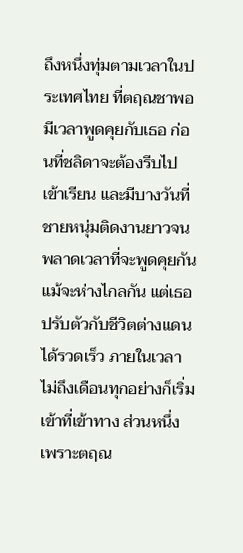ถึงหนึ่งทุ่มตามเวลาในประเทศไทย ที่ตฤณชาพอมีเวลาพูดคุยกับเธอ ก่อนที่ชลิดาจะต้องรีบไปเข้าเรียน และมีบางวันที่ชายหนุ่มติดงานยาวจนพลาดเวลาที่จะพูดคุยกันแม้จะห่างไกลกัน แต่เธอปรับตัวกับชีวิตต่างแดนได้รวดเร็ว ภายในเวลาไม่ถึงเดือนทุกอย่างก็เริ่มเข้าที่เข้าทาง ส่วนหนึ่งเพราะตฤณ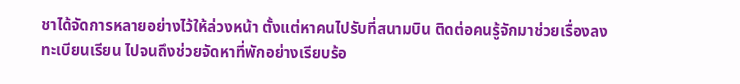ชาได้จัดการหลายอย่างไว้ให้ล่วงหน้า ตั้งแต่หาคนไปรับที่สนามบิน ติดต่อคนรู้จักมาช่วยเรื่องลงทะเบียนเรียน ไปจนถึงช่วยจัดหาที่พักอย่างเรียบร้อ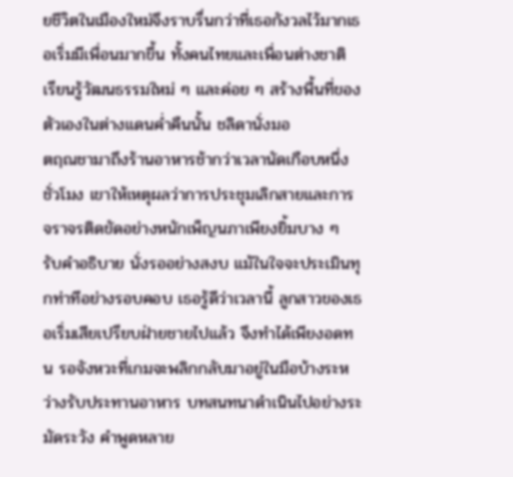ยชีวิตในเมืองใหม่จึงราบรื่นกว่าที่เธอกังวลไว้มากเธอเริ่มมีเพื่อนมากขึ้น ทั้งคนไทยและเพื่อนต่างชาติ เรียนรู้วัฒนธรรมใหม่ ๆ และค่อย ๆ สร้างพื้นที่ของตัวเองในต่างแดนค่ำคืนนั้น ชลิดานั่งมอ
ตฤณชามาถึงร้านอาหารช้ากว่าเวลานัดเกือบหนึ่งชั่วโมง เขาให้เหตุผลว่าการประชุมเลิกสายและการจราจรติดขัดอย่างหนักเพ็ญนภาเพียงยิ้มบาง ๆ รับคำอธิบาย นั่งรออย่างสงบ แม้ในใจจะประเมินทุกท่าทีอย่างรอบคอบ เธอรู้ดีว่าเวลานี้ ลูกสาวของเธอเริ่มเสียเปรียบฝ่ายชายไปแล้ว จึงทำได้เพียงอดทน รอจังหวะที่เกมจะพลิกกลับมาอยู่ในมือบ้างระหว่างรับประทานอาหาร บทสนทนาดำเนินไปอย่างระมัดระวัง คำพูดหลาย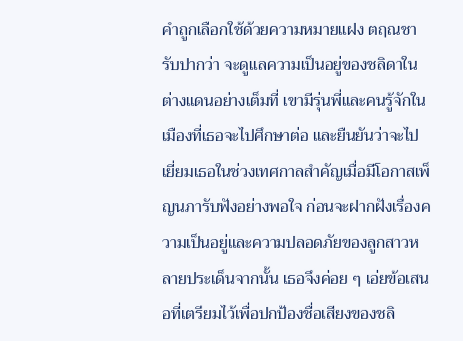คำถูกเลือกใช้ด้วยความหมายแฝง ตฤณชารับปากว่า จะดูแลความเป็นอยู่ของชลิดาในต่างแดนอย่างเต็มที่ เขามีรุ่นพี่และคนรู้จักในเมืองที่เธอจะไปศึกษาต่อ และยืนยันว่าจะไปเยี่ยมเธอในช่วงเทศกาลสำคัญเมื่อมีโอกาสเพ็ญนภารับฟังอย่างพอใจ ก่อนจะฝากฝังเรื่องความเป็นอยู่และความปลอดภัยของลูกสาวหลายประเด็นจากนั้น เธอจึงค่อย ๆ เอ่ยข้อเสนอที่เตรียมไว้เพื่อปกป้องชื่อเสียงของชลิ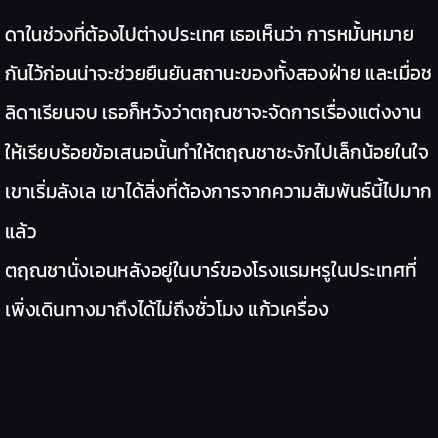ดาในช่วงที่ต้องไปต่างประเทศ เธอเห็นว่า การหมั้นหมายกันไว้ก่อนน่าจะช่วยยืนยันสถานะของทั้งสองฝ่าย และเมื่อชลิดาเรียนจบ เธอก็หวังว่าตฤณชาจะจัดการเรื่องแต่งงานให้เรียบร้อยข้อเสนอนั้นทำให้ตฤณชาชะงักไปเล็กน้อยในใจเขาเริ่มลังเล เขาได้สิ่งที่ต้องการจากความสัมพันธ์นี้ไปมากแล้ว
ตฤณชานั่งเอนหลังอยู่ในบาร์ของโรงแรมหรูในประเทศที่เพิ่งเดินทางมาถึงได้ไม่ถึงชั่วโมง แก้วเครื่อง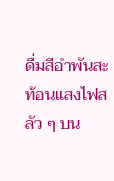ดื่มสีอำพันสะท้อนแสงไฟสลัว ๆ บน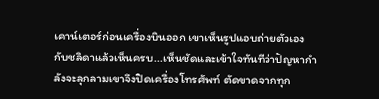เคาน์เตอร์ก่อนเครื่องบินออก เขาเห็นรูปแอบถ่ายตัวเองกับชลิดาแล้วเห็นครบ...เห็นชัดและเข้าใจทันทีว่าปัญหากำลังจะลุกลามเขาจึงปิดเครื่องโทรศัพท์ ตัดขาดจากทุก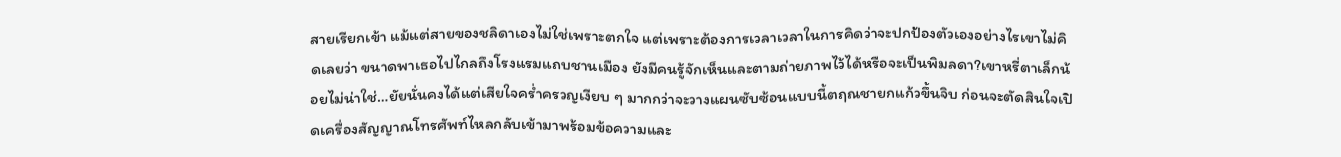สายเรียกเข้า แม้แต่สายของชลิดาเองไม่ใช่เพราะตกใจ แต่เพราะต้องการเวลาเวลาในการคิดว่าจะปกป้องตัวเองอย่างไรเขาไม่คิดเลยว่า ขนาดพาเธอไปไกลถึงโรงแรมแถบชานเมือง ยังมีคนรู้จักเห็นและตามถ่ายภาพไว้ได้หรือจะเป็นพิมลดา?เขาหรี่ตาเล็กน้อยไม่น่าใช่…ยัยนั่นคงได้แต่เสียใจคร่ำครวญเงียบ ๆ มากกว่าจะวางแผนซับซ้อนแบบนี้ตฤณชายกแก้วขึ้นจิบ ก่อนจะตัดสินใจเปิดเครื่องสัญญาณโทรศัพท์ไหลกลับเข้ามาพร้อมข้อความและ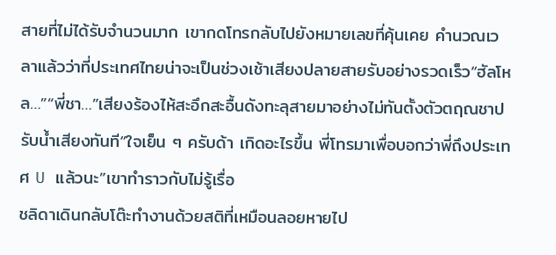สายที่ไม่ได้รับจำนวนมาก เขากดโทรกลับไปยังหมายเลขที่คุ้นเคย คำนวณเวลาแล้วว่าที่ประเทศไทยน่าจะเป็นช่วงเช้าเสียงปลายสายรับอย่างรวดเร็ว“ฮัลโหล…”“พี่ชา…”เสียงร้องไห้สะอึกสะอื้นดังทะลุสายมาอย่างไม่ทันตั้งตัวตฤณชาปรับน้ำเสียงทันที“ใจเย็น ๆ ครับด้า เกิดอะไรขึ้น พี่โทรมาเพื่อบอกว่าพี่ถึงประเทศ U แล้วนะ”เขาทำราวกับไม่รู้เรื่อ
ชลิดาเดินกลับโต๊ะทำงานด้วยสติที่เหมือนลอยหายไป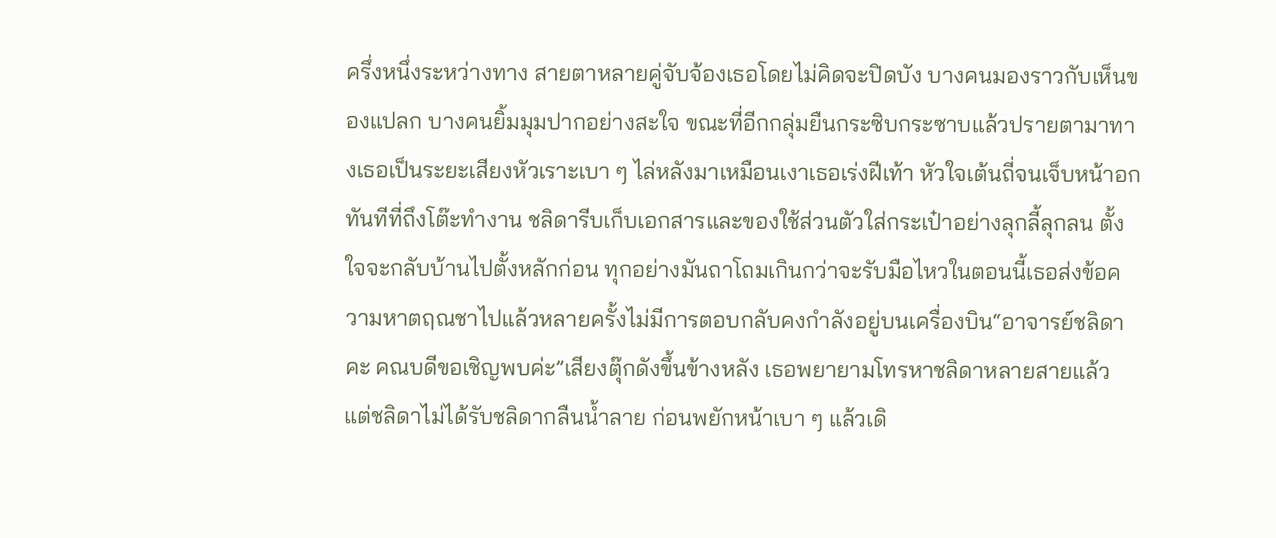ครึ่งหนึ่งระหว่างทาง สายตาหลายคู่จับจ้องเธอโดยไม่คิดจะปิดบัง บางคนมองราวกับเห็นของแปลก บางคนยิ้มมุมปากอย่างสะใจ ขณะที่อีกกลุ่มยืนกระซิบกระซาบแล้วปรายตามาทางเธอเป็นระยะเสียงหัวเราะเบา ๆ ไล่หลังมาเหมือนเงาเธอเร่งฝีเท้า หัวใจเต้นถี่จนเจ็บหน้าอกทันทีที่ถึงโต๊ะทำงาน ชลิดารีบเก็บเอกสารและของใช้ส่วนตัวใส่กระเป๋าอย่างลุกลี้ลุกลน ตั้งใจจะกลับบ้านไปตั้งหลักก่อน ทุกอย่างมันถาโถมเกินกว่าจะรับมือไหวในตอนนี้เธอส่งข้อความหาตฤณชาไปแล้วหลายครั้งไม่มีการตอบกลับคงกำลังอยู่บนเครื่องบิน“อาจารย์ชลิดาคะ คณบดีขอเชิญพบค่ะ”เสียงตุ๊กดังขึ้นข้างหลัง เธอพยายามโทรหาชลิดาหลายสายแล้ว แต่ชลิดาไม่ได้รับชลิดากลืนน้ำลาย ก่อนพยักหน้าเบา ๆ แล้วเดิ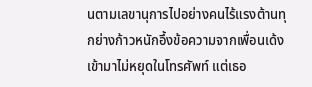นตามเลขานุการไปอย่างคนไร้แรงต้านทุกย่างก้าวหนักอึ้งข้อความจากเพื่อนเด้งเข้ามาไม่หยุดในโทรศัพท์ แต่เธอ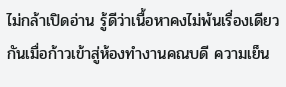ไม่กล้าเปิดอ่าน รู้ดีว่าเนื้อหาคงไม่พ้นเรื่องเดียวกันเมื่อก้าวเข้าสู่ห้องทำงานคณบดี ความเย็น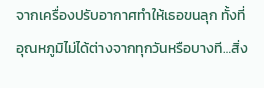จากเครื่องปรับอากาศทำให้เธอขนลุก ทั้งที่อุณหภูมิไม่ได้ต่างจากทุกวันหรือบางที…สิ่ง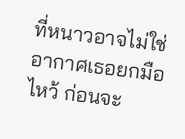ที่หนาวอาจไม่ใช่อากาศเธอยกมือไหว้ ก่อนจะ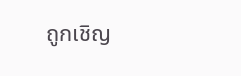ถูกเชิญ